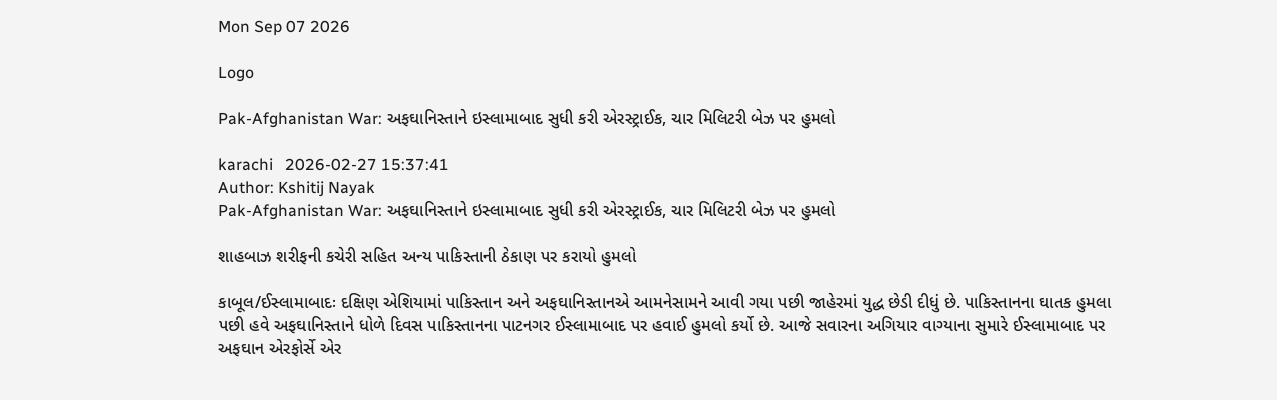Mon Sep 07 2026

Logo

Pak-Afghanistan War: અફઘાનિસ્તાને ઇસ્લામાબાદ સુધી કરી એરસ્ટ્રાઈક, ચાર મિલિટરી બેઝ પર હુમલો

karachi   2026-02-27 15:37:41
Author: Kshitij Nayak
Pak-Afghanistan War: અફઘાનિસ્તાને ઇસ્લામાબાદ સુધી કરી એરસ્ટ્રાઈક, ચાર મિલિટરી બેઝ પર હુમલો

શાહબાઝ શરીફની કચેરી સહિત અન્ય પાકિસ્તાની ઠેકાણ પર કરાયો હુમલો

કાબૂલ/ઈસ્લામાબાદઃ દક્ષિણ એશિયામાં પાકિસ્તાન અને અફઘાનિસ્તાનએ આમનેસામને આવી ગયા પછી જાહેરમાં યુદ્ધ છેડી દીધું છે. પાકિસ્તાનના ઘાતક હુમલા પછી હવે અફઘાનિસ્તાને ધોળે દિવસ પાકિસ્તાનના પાટનગર ઈસ્લામાબાદ પર હવાઈ હુમલો કર્યો છે. આજે સવારના અગિયાર વાગ્યાના સુમારે ઈસ્લામાબાદ પર અફઘાન એરફોર્સે એર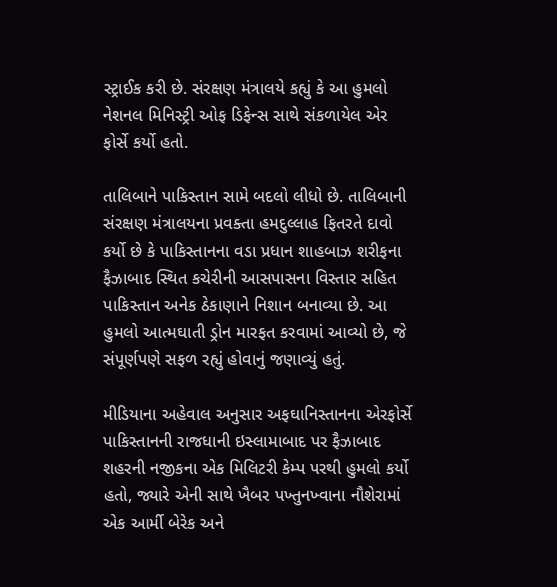સ્ટ્રાઈક કરી છે. સંરક્ષણ મંત્રાલયે કહ્યું કે આ હુમલો નેશનલ મિનિસ્ટ્રી ઓફ ડિફેન્સ સાથે સંકળાયેલ એર ફોર્સે કર્યો હતો.

તાલિબાને પાકિસ્તાન સામે બદલો લીધો છે. તાલિબાની સંરક્ષણ મંત્રાલયના પ્રવક્તા હમદુલ્લાહ ફિતરતે દાવો કર્યો છે કે પાકિસ્તાનના વડા પ્રધાન શાહબાઝ શરીફના ફૈઝાબાદ સ્થિત કચેરીની આસપાસના વિસ્તાર સહિત પાકિસ્તાન અનેક ઠેકાણાને નિશાન બનાવ્યા છે. આ હુમલો આત્મઘાતી ડ્રોન મારફત કરવામાં આવ્યો છે, જે સંપૂર્ણપણે સફળ રહ્યું હોવાનું જણાવ્યું હતું.

મીડિયાના અહેવાલ અનુસાર અફઘાનિસ્તાનના એરફોર્સે પાકિસ્તાનની રાજધાની ઇસ્લામાબાદ પર ફૈઝાબાદ શહરની નજીકના એક મિલિટરી કેમ્પ પરથી હુમલો કર્યો હતો, જ્યારે એની સાથે ખૈબર પખ્તુનખ્વાના નૌશેરામાં એક આર્મી બેરેક અને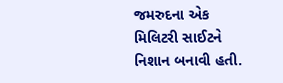જમરુદના એક મિલિટરી સાઈટને નિશાન બનાવી હતી.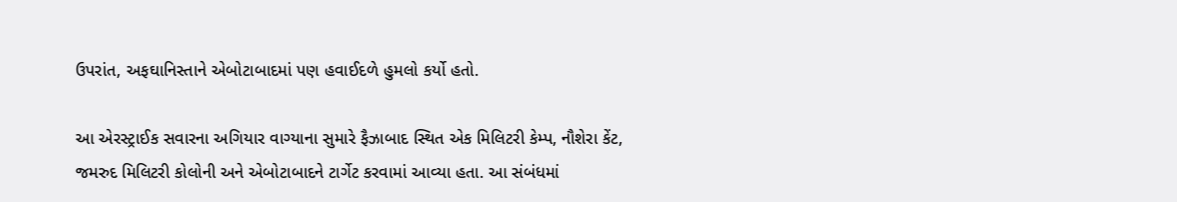ઉપરાંત, અફઘાનિસ્તાને એબોટાબાદમાં પણ હવાઈદળે હુમલો કર્યો હતો.

આ એરસ્ટ્રાઈક સવારના અગિયાર વાગ્યાના સુમારે ફૈઝાબાદ સ્થિત એક મિલિટરી કેમ્પ, નૌશેરા કેંટ, જમરુદ મિલિટરી કોલોની અને એબોટાબાદને ટાર્ગેટ કરવામાં આવ્યા હતા. આ સંબંધમાં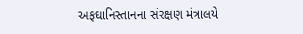અફઘાનિસ્તાનના સંરક્ષણ મંત્રાલયે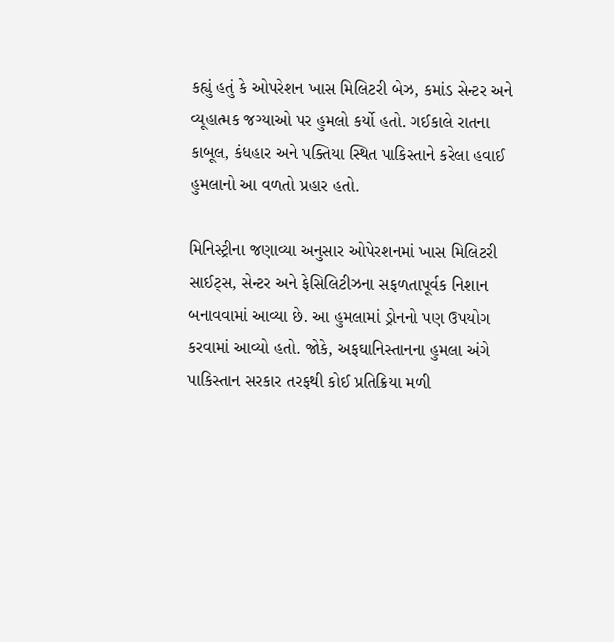કહ્યું હતું કે ઓપરેશન ખાસ મિલિટરી બેઝ, કમાંડ સેન્ટર અને વ્યૂહાત્મક જગ્યાઓ પર હુમલો કર્યો હતો. ગઈકાલે રાતના કાબૂલ, કંધહાર અને પક્તિયા સ્થિત પાકિસ્તાને કરેલા હવાઈ હુમલાનો આ વળતો પ્રહાર હતો.

મિનિસ્ટ્રીના જણાવ્યા અનુસાર ઓપેરશનમાં ખાસ મિલિટરી સાઈટ્સ, સેન્ટર અને ફેસિલિટીઝના સફળતાપૂર્વક નિશાન બનાવવામાં આવ્યા છે. આ હુમલામાં ડ્રોનનો પણ ઉપયોગ કરવામાં આવ્યો હતો. જોકે, અફઘાનિસ્તાનના હુમલા અંગે પાકિસ્તાન સરકાર તરફથી કોઈ પ્રતિક્રિયા મળી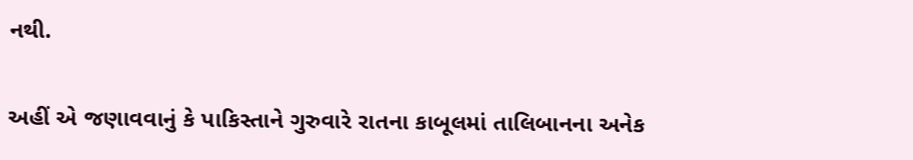નથી.

અહીં એ જણાવવાનું કે પાકિસ્તાને ગુરુવારે રાતના કાબૂલમાં તાલિબાનના અનેક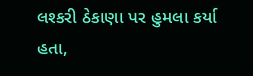લશ્કરી ઠેકાણા પર હુમલા કર્યા હતા,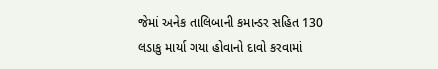જેમાં અનેક તાલિબાની કમાન્ડર સહિત 130 લડાકુ માર્યા ગયા હોવાનો દાવો કરવામાં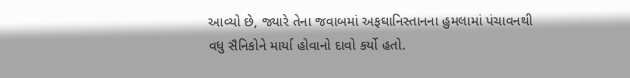આવ્યો છે, જ્યારે તેના જવાબમાં અફઘાનિસ્તાનના હુમલામાં પંચાવનથી વધુ સૈનિકોને માર્યા હોવાનો દાવો કર્યો હતો.